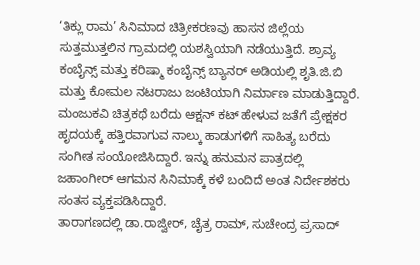‘ತಿಕ್ಲು ರಾಮ’ ಸಿನಿಮಾದ ಚಿತ್ರೀಕರಣವು ಹಾಸನ ಜಿಲ್ಲೆಯ ಸುತ್ತಮುತ್ತಲಿನ ಗ್ರಾಮದಲ್ಲಿ ಯಶಸ್ವಿಯಾಗಿ ನಡೆಯುತ್ತಿದೆ. ಶ್ರಾವ್ಯ ಕಂಬೈನ್ಸ್ ಮತ್ತು ಕರಿಷ್ಮಾ ಕಂಬೈನ್ಸ್ ಬ್ಯಾನರ್ ಅಡಿಯಲ್ಲಿ ಶೃತಿ.ಜಿ.ಬಿ ಮತ್ತು ಕೋಮಲ ನಟರಾಜು ಜಂಟಿಯಾಗಿ ನಿರ್ಮಾಣ ಮಾಡುತ್ತಿದ್ದಾರೆ. ಮಂಜುಕವಿ ಚಿತ್ರಕಥೆ ಬರೆದು ಆಕ್ಷನ್ ಕಟ್ ಹೇಳುವ ಜತೆಗೆ ಪ್ರೇಕ್ಷಕರ ಹೃದಯಕ್ಕೆ ಹತ್ತಿರವಾಗುವ ನಾಲ್ಕು ಹಾಡುಗಳಿಗೆ ಸಾಹಿತ್ಯ ಬರೆದು ಸಂಗೀತ ಸಂಯೋಜಿಸಿದ್ದಾರೆ. ಇನ್ನು ಹನುಮನ ಪಾತ್ರದಲ್ಲಿ ಜಹಾಂಗೀರ್ ಆಗಮನ ಸಿನಿಮಾಕ್ಕೆ ಕಳೆ ಬಂದಿದೆ ಅಂತ ನಿರ್ದೇಶಕರು ಸಂತಸ ವ್ಯಕ್ತಪಡಿಸಿದ್ದಾರೆ.
ತಾರಾಗಣದಲ್ಲಿ ಡಾ.ರಾಜ್ವೀರ್, ಚೈತ್ರ ರಾಮ್, ಸುಚೇಂದ್ರ ಪ್ರಸಾದ್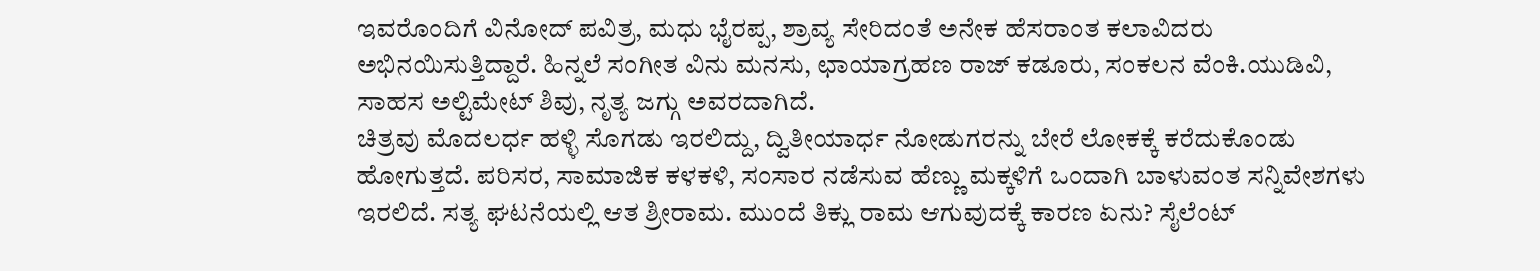ಇವರೊಂದಿಗೆ ವಿನೋದ್ ಪವಿತ್ರ, ಮಧು ಭೈರಪ್ಪ, ಶ್ರಾವ್ಯ ಸೇರಿದಂತೆ ಅನೇಕ ಹೆಸರಾಂತ ಕಲಾವಿದರು ಅಭಿನಯಿಸುತ್ತಿದ್ದಾರೆ. ಹಿನ್ನಲೆ ಸಂಗೀತ ವಿನು ಮನಸು, ಛಾಯಾಗ್ರಹಣ ರಾಜ್ ಕಡೂರು, ಸಂಕಲನ ವೆಂಕಿ.ಯುಡಿವಿ, ಸಾಹಸ ಅಲ್ಟಿಮೇಟ್ ಶಿವು, ನೃತ್ಯ ಜಗ್ಗು ಅವರದಾಗಿದೆ.
ಚಿತ್ರವು ಮೊದಲರ್ಧ ಹಳ್ಳಿ ಸೊಗಡು ಇರಲಿದ್ದು, ದ್ವಿತೀಯಾರ್ಧ ನೋಡುಗರನ್ನು ಬೇರೆ ಲೋಕಕ್ಕೆ ಕರೆದುಕೊಂಡು ಹೋಗುತ್ತದೆ. ಪರಿಸರ, ಸಾಮಾಜಿಕ ಕಳಕಳಿ, ಸಂಸಾರ ನಡೆಸುವ ಹೆಣ್ಣು ಮಕ್ಕಳಿಗೆ ಒಂದಾಗಿ ಬಾಳುವಂತ ಸನ್ನಿವೇಶಗಳು ಇರಲಿದೆ. ಸತ್ಯ ಘಟನೆಯಲ್ಲಿ ಆತ ಶ್ರೀರಾಮ. ಮುಂದೆ ತಿಕ್ಲು ರಾಮ ಆಗುವುದಕ್ಕೆ ಕಾರಣ ಏನು? ಸೈಲೆಂಟ್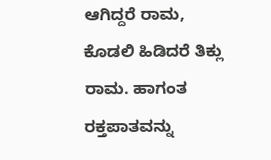ಆಗಿದ್ದರೆ ರಾಮ, ಕೊಡಲಿ ಹಿಡಿದರೆ ತಿಕ್ಲು ರಾಮ. ಹಾಗಂತ ರಕ್ತಪಾತವನ್ನು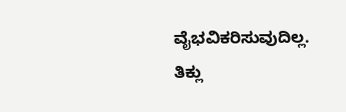ವೈಭವಿಕರಿಸುವುದಿಲ್ಲ.
ತಿಕ್ಲು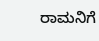ರಾಮನಿಗೆ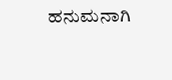ಹನುಮನಾಗಿ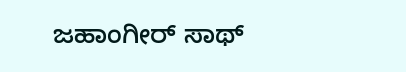ಜಹಾಂಗೀರ್ ಸಾಥ್